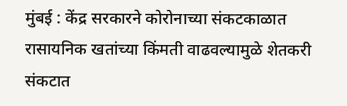मुंबई : केंद्र सरकारने कोरोनाच्या संकटकाळात रासायनिक खतांच्या किंमती वाढवल्यामुळे शेतकरी संकटात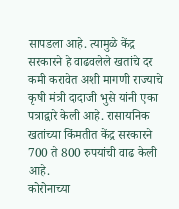सापडला आहे. त्यामुळे केंद्र सरकारने हे वाढवलेले खतांचे दर कमी करावेत अशी मागणी राज्याचे कृषी मंत्री दादाजी भुसे यांनी एका पत्राद्वारे केली आहे. रासायनिक खतांच्या किंमतीत केंद्र सरकारने 700 ते 800 रुपयांची वाढ केली आहे.
कोरोनाच्या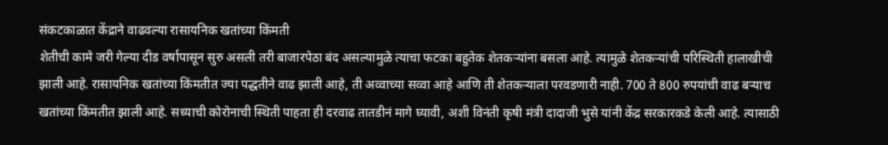संकटकाळात केंद्राने वाढवल्या रासायनिक खतांच्या किंमती
शेतीची कामे जरी गेल्या दीड वर्षापासून सुरु असली तरी बाजारपेठा बंद असल्यामुळे त्याचा फटका बहुतेक शेतकऱ्यांना बसला आहे. त्यामुळे शेतकऱ्यांची परिस्थिती हालाखीची झाली आहे. रासायनिक खतांच्या किंमतीत ज्या पद्धतीने वाढ झाली आहे, ती अव्वाच्या सव्वा आहे आणि ती शेतकऱ्याला परवडणारी नाही. 700 ते 800 रुपयांची वाढ बऱ्याच खतांच्या किंमतीत झाली आहे. सध्याची कोरोनाची स्थिती पाहता ही दरवाढ तातडीनं मागे घ्यावी, अशी विनंती कृषी मंत्री दादाजी भुसे यांनी केंद्र सरकारकडे केली आहे. त्यासाठी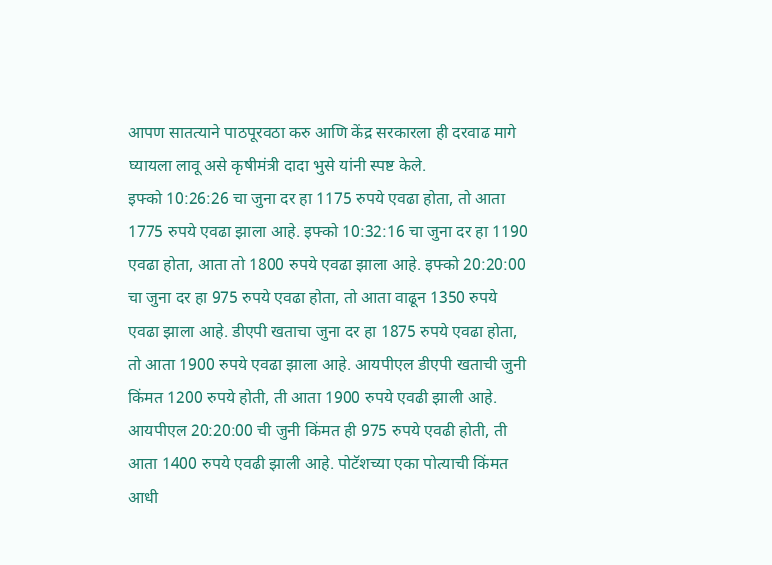आपण सातत्याने पाठपूरवठा करु आणि केंद्र सरकारला ही दरवाढ मागे घ्यायला लावू असे कृषीमंत्री दादा भुसे यांनी स्पष्ट केले.
इफ्को 10:26:26 चा जुना दर हा 1175 रुपये एवढा होता, तो आता 1775 रुपये एवढा झाला आहे. इफ्को 10:32:16 चा जुना दर हा 1190 एवढा होता, आता तो 1800 रुपये एवढा झाला आहे. इफ्को 20:20:00 चा जुना दर हा 975 रुपये एवढा होता, तो आता वाढून 1350 रुपये एवढा झाला आहे. डीएपी खताचा जुना दर हा 1875 रुपये एवढा होता, तो आता 1900 रुपये एवढा झाला आहे. आयपीएल डीएपी खताची जुनी किंमत 1200 रुपये होती, ती आता 1900 रुपये एवढी झाली आहे. आयपीएल 20:20:00 ची जुनी किंमत ही 975 रुपये एवढी होती, ती आता 1400 रुपये एवढी झाली आहे. पोटॅशच्या एका पोत्याची किंमत आधी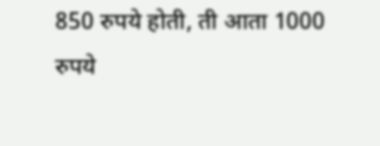850 रुपये होती, ती आता 1000 रुपये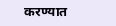करण्यात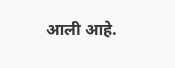आली आहे.